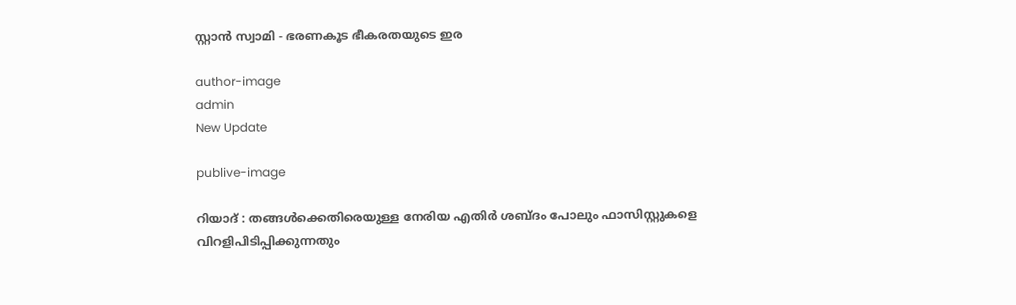സ്റ്റാൻ സ്വാമി - ഭരണകൂട ഭീകരതയുടെ ഇര

author-image
admin
New Update

publive-image

റിയാദ് : തങ്ങൾക്കെതിരെയുള്ള നേരിയ എതിർ ശബ്ദം പോലും ഫാസിസ്റ്റുകളെ വിറളിപിടിപ്പിക്കുന്നതും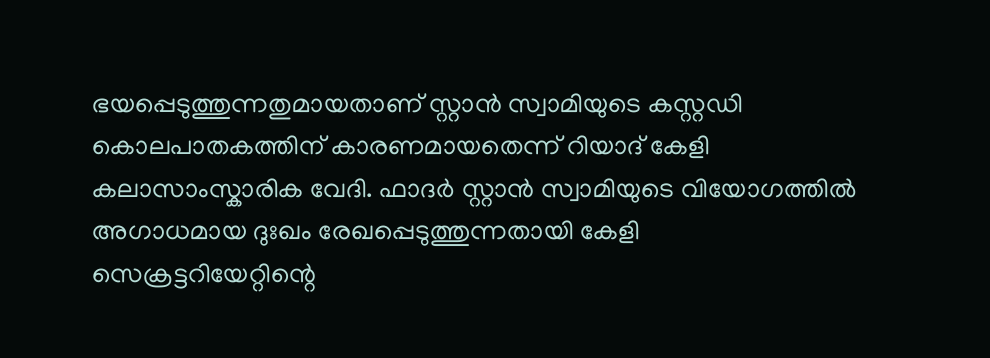ഭയപ്പെടുത്തുന്നതുമായതാണ് സ്റ്റാൻ സ്വാമിയുടെ കസ്റ്റഡി കൊലപാതകത്തിന് കാരണമായതെന്ന് റിയാദ് കേളി കലാസാംസ്കാരിക വേദി. ഫാദർ സ്റ്റാൻ സ്വാമിയുടെ വിയോഗത്തിൽ അഗാധമായ ദുഃഖം രേഖപ്പെടുത്തുന്നതായി കേളി സെക്രട്ടറിയേറ്റിന്റെ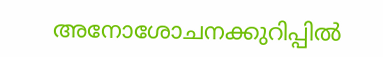അനോശോചനക്കുറിപ്പിൽ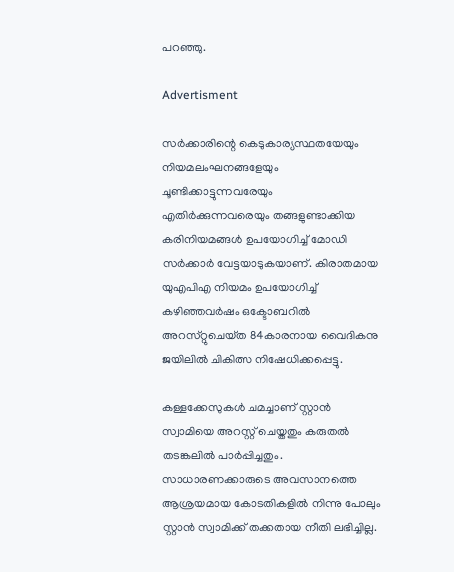പറഞ്ഞു.

Advertisment

സർക്കാരിന്റെ കെടുകാര്യസ്ഥതയേയും നിയമലംഘനങ്ങളേയും ചൂണ്ടിക്കാട്ടുന്നവരേയും എതിർക്കുന്നവരെയും തങ്ങളുണ്ടാക്കിയ കരിനിയമങ്ങൾ ഉപയോഗിച്ച് മോഡി സർക്കാർ വേട്ടയാടുകയാണ്. കിരാതമായ യുഎപിഎ നിയമം ഉപയോഗിച്ച്‌ കഴിഞ്ഞവർഷം ഒക്ടോബറിൽ അറസ്‌റ്റുചെയ്‌ത 84കാരനായ വൈദികനു ജയിലിൽ ചികിത്സ നിഷേധിക്കപ്പെട്ടു.

കള്ളക്കേസുകൾ ചമച്ചാണ് സ്റ്റാൻ സ്വാമിയെ അറസ്റ്റ് ചെയ്തതും കരുതൽ തടങ്കലിൽ പാർപ്പിച്ചതും. സാധാരണക്കാരുടെ അവസാനത്തെ ആശ്രയമായ കോടതികളിൽ നിന്നു പോലും സ്റ്റാൻ സ്വാമിക്ക് തക്കതായ നീതി ലഭിച്ചില്ല.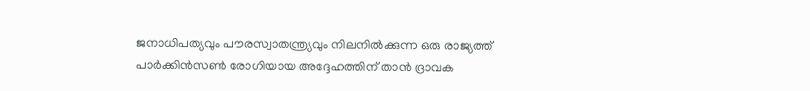ജനാധിപത്യവും പൗരസ്വാതന്ത്ര്യവും നിലനിൽക്കുന്ന ഒരു രാജ്യത്ത് പാർക്കിൻസൺ രോഗിയായ അദ്ദേഹത്തിന് താൻ ദ്രാവക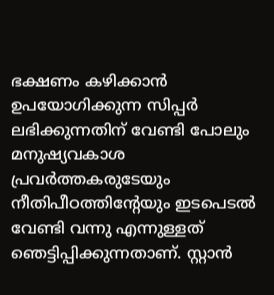ഭക്ഷണം കഴിക്കാൻ ഉപയോഗിക്കുന്ന സിപ്പർ ലഭിക്കുന്നതിന് വേണ്ടി പോലും മനുഷ്യവകാശ പ്രവർത്തകരുടേയും നീതിപീഠത്തിന്റേയും ഇടപെടൽ വേണ്ടി വന്നു എന്നുള്ളത് ഞെട്ടിപ്പിക്കുന്നതാണ്. സ്റ്റാൻ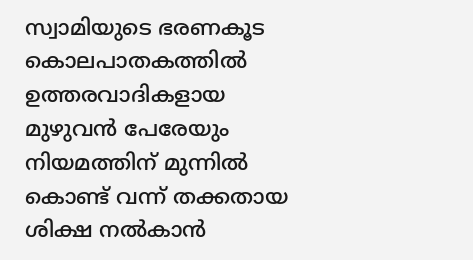സ്വാമിയുടെ ഭരണകൂട കൊലപാതകത്തിൽ ഉത്തരവാദികളായ മുഴുവൻ പേരേയും നിയമത്തിന് മുന്നിൽ കൊണ്ട് വന്ന് തക്കതായ ശിക്ഷ നൽകാൻ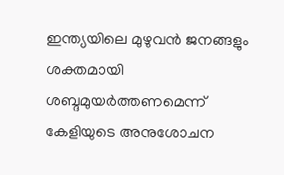ഇന്ത്യയിലെ മുഴുവൻ ജനങ്ങളും ശക്തമായി ശബ്ദമുയർത്തണമെന്ന് കേളിയുടെ അനുശോചന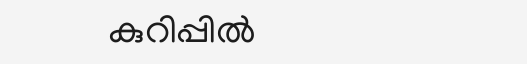കുറിപ്പിൽ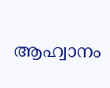ആഹ്വാനം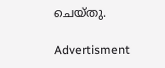ചെയ്തു.

Advertisment